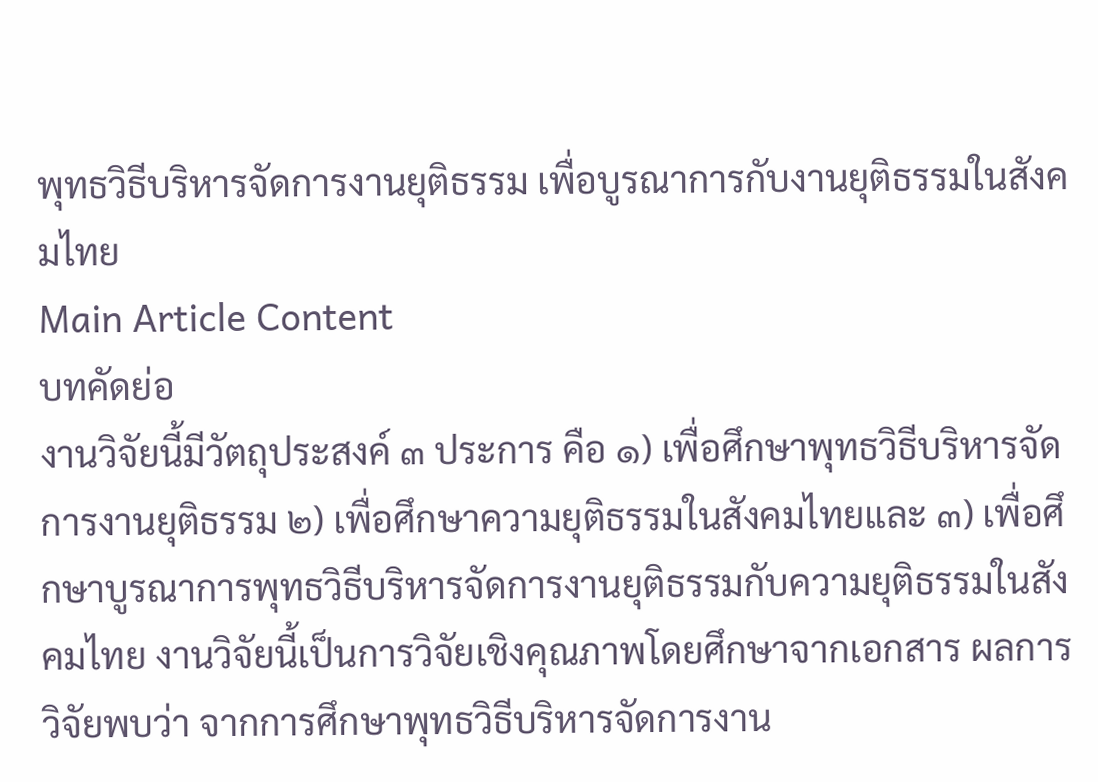พุทธวิธีบริหารจัดการงานยุติธรรม เพื่อบูรณาการกับงานยุติธรรมในสังคมไทย
Main Article Content
บทคัดย่อ
งานวิจัยนี้มีวัตถุประสงค์ ๓ ประการ คือ ๑) เพื่อศึกษาพุทธวิธีบริหารจัดการงานยุติธรรม ๒) เพื่อศึกษาความยุติธรรมในสังคมไทยและ ๓) เพื่อศึกษาบูรณาการพุทธวิธีบริหารจัดการงานยุติธรรมกับความยุติธรรมในสังคมไทย งานวิจัยนี้เป็นการวิจัยเชิงคุณภาพโดยศึกษาจากเอกสาร ผลการวิจัยพบว่า จากการศึกษาพุทธวิธีบริหารจัดการงาน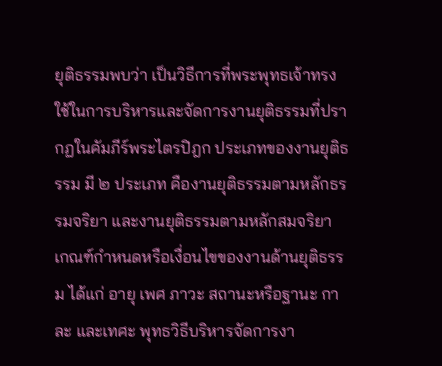ยุติธรรมพบว่า เป็นวิธีการที่พระพุทธเจ้าทรงใช้ในการบริหารและจัดการงานยุติธรรมที่ปรากฏในคัมภีร์พระไตรปิฎก ประเภทของงานยุติธรรม มี ๒ ประเภท คืองานยุติธรรมตามหลักธรรมจริยา และงานยุติธรรมตามหลักสมจริยา เกณฑ์กำหนดหรือเงื่อนไขของงานด้านยุติธรรม ได้แก่ อายุ เพศ ภาวะ สถานะหรือฐานะ กาละ และเทศะ พุทธวิธีบริหารจัดการงา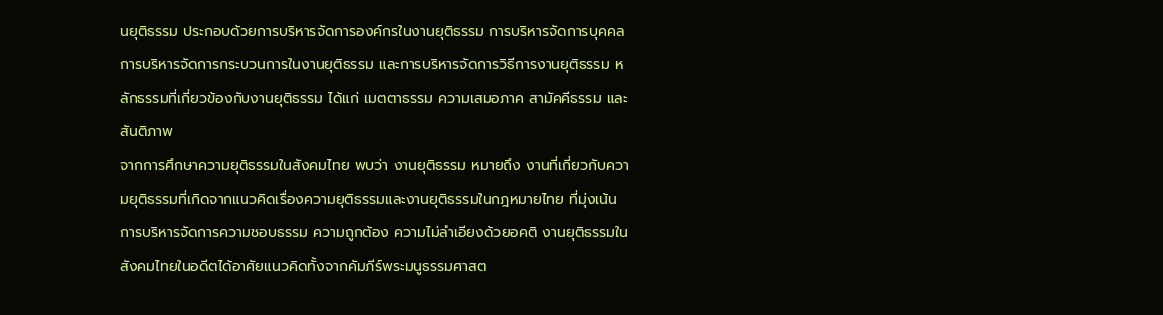นยุติธรรม ประกอบด้วยการบริหารจัดการองค์กรในงานยุติธรรม การบริหารจัดการบุคคล การบริหารจัดการกระบวนการในงานยุติธรรม และการบริหารจัดการวิธีการงานยุติธรรม หลักธรรมที่เกี่ยวข้องกับงานยุติธรรม ได้แก่ เมตตาธรรม ความเสมอภาค สามัคคีธรรม และสันติภาพ
จากการศึกษาความยุติธรรมในสังคมไทย พบว่า งานยุติธรรม หมายถึง งานที่เกี่ยวกับความยุติธรรมที่เกิดจากแนวคิดเรื่องความยุติธรรมและงานยุติธรรมในกฎหมายไทย ที่มุ่งเน้นการบริหารจัดการความชอบธรรม ความถูกต้อง ความไม่ลำเอียงด้วยอคติ งานยุติธรรมในสังคมไทยในอดีตได้อาศัยแนวคิดทั้งจากคัมภีร์พระมนูธรรมศาสต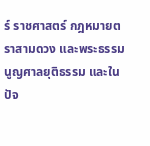ร์ ราชศาสตร์ กฎหมายตราสามดวง และพระธรรมนูญศาลยุติธรรม และในปัจ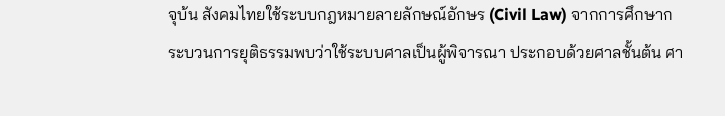จุบ้น สังคมไทยใช้ระบบกฎหมายลายลักษณ์อักษร (Civil Law) จากการศึกษากระบวนการยุติธรรมพบว่าใช้ระบบศาลเป็นผู้พิจารณา ประกอบด้วยศาลชั้นต้น ศา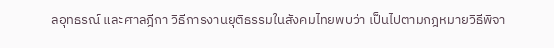ลอุทธรณ์ และศาลฎีกา วิธีการงานยุติธรรมในสังคมไทยพบว่า เป็นไปตามกฎหมายวิธีพิจา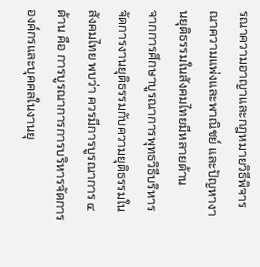รณาความอาญาและกฎหมายวิธีพิจารณาความแพ่งและพาณิชย์ และปัญหางานยุติธรรมในสังคมไทยมีหลายด้าน
จากการศึกษาบูรณาการพุทธวิธีบริหารจัดการงานยุติธรรมกับความยุติธรรมในสังคมไทย พบว่า ควรมีการบูรณาการ ๔ ด้าน คือ การบูรณาการการบริหารจัดการองค์กรและบุคคลในงานยุ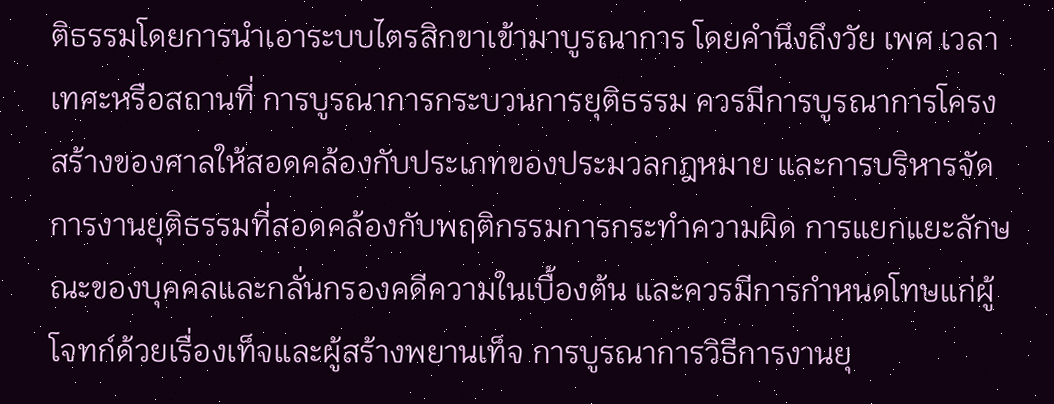ติธรรมโดยการนำเอาระบบไตรสิกขาเข้ามาบูรณาการ โดยคำนึงถึงวัย เพศ เวลา เทศะหรือสถานที่ การบูรณาการกระบวนการยุติธรรม ควรมีการบูรณาการโครงสร้างของศาลให้สอดคล้องกับประเภทของประมวลกฎหมาย และการบริหารจัดการงานยุติธรรมที่สอดคล้องกับพฤติกรรมการกระทำความผิด การแยกแยะลักษณะของบุคคลและกลั่นกรองคดีความในเบื้องต้น และควรมีการกำหนดโทษแก่ผู้โจทก์ด้วยเรื่องเท็จและผู้สร้างพยานเท็จ การบูรณาการวิธีการงานยุ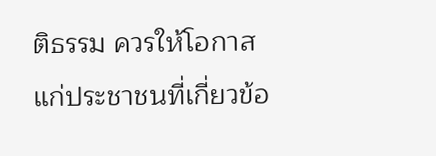ติธรรม ควรให้โอกาสแก่ประชาชนที่เกี่ยวข้อ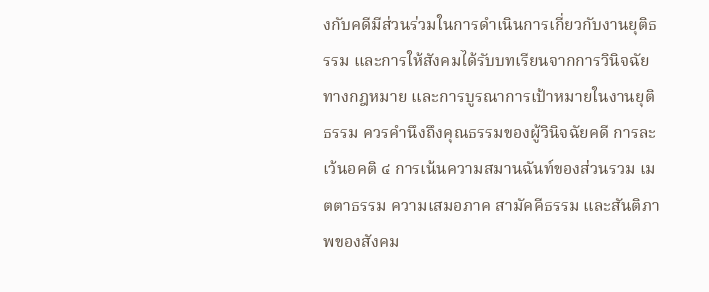งกับคดีมีส่วนร่วมในการดำเนินการเกี่ยวกับงานยุติธรรม และการให้สังคมได้รับบทเรียนจากการวินิจฉัยทางกฎหมาย และการบูรณาการเป้าหมายในงานยุติธรรม ควรคำนึงถึงคุณธรรมของผู้วินิจฉัยคดี การละเว้นอคติ ๔ การเน้นความสมานฉันท์ของส่วนรวม เมตตาธรรม ความเสมอภาค สามัคคีธรรม และสันติภาพของสังคม